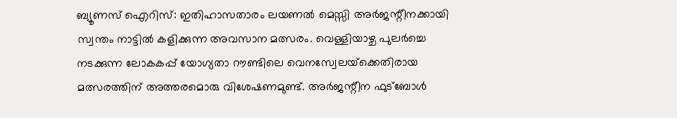ബ്യൂണസ് ഐറിസ്: ഇതിഹാസതാരം ലയണല്‍ മെസ്സി അര്‍ജന്റീനക്കായി സ്വന്തം നാട്ടില്‍ കളിക്കുന്ന അവസാന മത്സരം. വെള്ളിയാഴ്ച പുലര്‍ച്ചെ നടക്കുന്ന ലോകകപ്പ് യോഗ്യതാ റൗണ്ടിലെ വെനസ്വേലയ്‌ക്കെതിരായ മത്സരത്തിന് അത്തരമൊരു വിശേഷണമുണ്ട്. അര്‍ജന്റീന ഫുട്ബോള്‍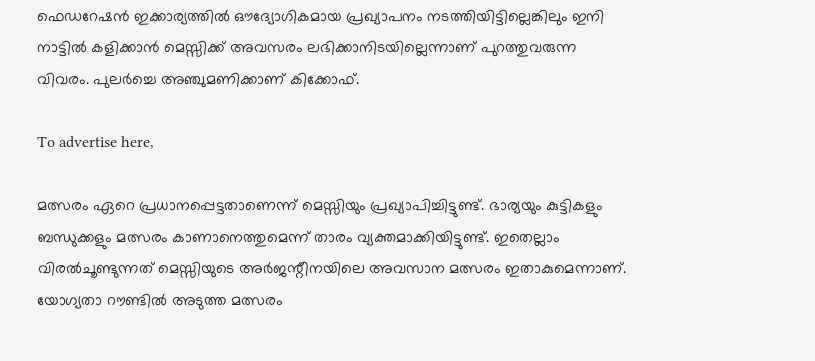ഫെഡറേഷന്‍ ഇക്കാര്യത്തില്‍ ഔദ്യോഗികമായ പ്രഖ്യാപനം നടത്തിയിട്ടില്ലെങ്കിലും ഇനി നാട്ടില്‍ കളിക്കാന്‍ മെസ്സിക്ക് അവസരം ലഭിക്കാനിടയില്ലെന്നാണ് പുറത്തുവരുന്ന വിവരം. പുലര്‍ച്ചെ അഞ്ചുമണിക്കാണ് കിക്കോഫ്.

To advertise here,

മത്സരം ഏറെ പ്രധാനപ്പെട്ടതാണെന്ന് മെസ്സിയും പ്രഖ്യാപിച്ചിട്ടുണ്ട്. ഭാര്യയും കുട്ടികളും ബന്ധുക്കളും മത്സരം കാണാനെത്തുമെന്ന് താരം വ്യക്തമാക്കിയിട്ടുണ്ട്. ഇതെല്ലാം വിരല്‍ചൂണ്ടുന്നത് മെസ്സിയുടെ അര്‍ജന്റീനയിലെ അവസാന മത്സരം ഇതാകുമെന്നാണ്. യോഗ്യതാ റൗണ്ടില്‍ അടുത്ത മത്സരം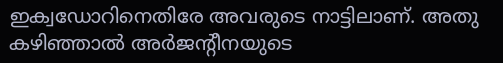ഇക്വഡോറിനെതിരേ അവരുടെ നാട്ടിലാണ്. അതു കഴിഞ്ഞാല്‍ അര്‍ജന്റീനയുടെ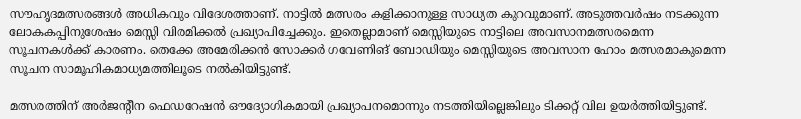സൗഹൃദമത്സരങ്ങള്‍ അധികവും വിദേശത്താണ്. നാട്ടില്‍ മത്സരം കളിക്കാനുള്ള സാധ്യത കുറവുമാണ്. അടുത്തവര്‍ഷം നടക്കുന്ന ലോകകപ്പിനുശേഷം മെസ്സി വിരമിക്കല്‍ പ്രഖ്യാപിച്ചേക്കും. ഇതെല്ലാമാണ് മെസ്സിയുടെ നാട്ടിലെ അവസാനമത്സരമെന്ന സൂചനകള്‍ക്ക് കാരണം. തെക്കേ അമേരിക്കന്‍ സോക്കര്‍ ഗവേണിങ് ബോഡിയും മെസ്സിയുടെ അവസാന ഹോം മത്സരമാകുമെന്ന സൂചന സാമൂഹികമാധ്യമത്തിലൂടെ നല്‍കിയിട്ടുണ്ട്.

മത്സരത്തിന് അര്‍ജന്റീന ഫെഡറേഷന്‍ ഔദ്യോഗികമായി പ്രഖ്യാപനമൊന്നും നടത്തിയില്ലെങ്കിലും ടിക്കറ്റ് വില ഉയര്‍ത്തിയിട്ടുണ്ട്.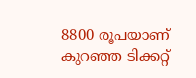8800 രൂപയാണ് കുറഞ്ഞ ടിക്കറ്റ്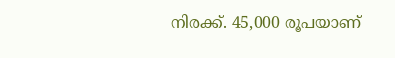നിരക്ക്. 45,000 രൂപയാണ്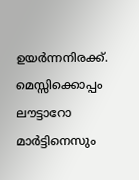ഉയര്‍ന്നനിരക്ക്. മെസ്സിക്കൊപ്പം ലൗട്ടാറോ മാര്‍ട്ടിനെസും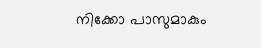നിക്കോ പാസുമാകും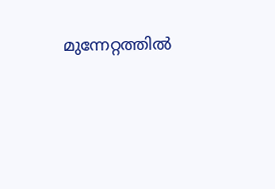മുന്നേറ്റത്തില്‍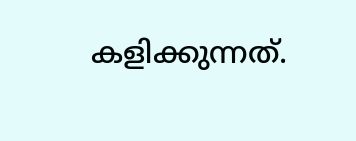കളിക്കുന്നത്.